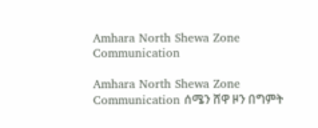Amhara North Shewa Zone Communication

Amhara North Shewa Zone  Communication ሰሜን ሸዋ ዞን በግምት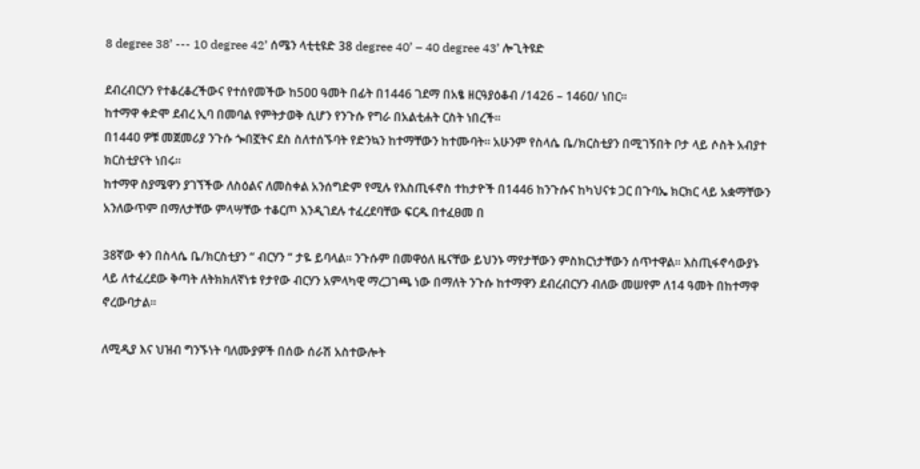8 degree 38’ --- 10 degree 42’ ሰሜን ላቲቲዩድ 38 degree 40’ – 40 degree 43’ ሎጊትዩድ

ደብረብርሃን የተቆረቆረችውና የተሰየመችው ከ5ዐዐ ዓመት በፊት በ1446 ገደማ በአፄ ዘርዓያዕቆብ /1426 – 146ዐ/ ነበር፡፡
ከተማዋ ቀድሞ ደብረ ኢባ በመባል የምትታወቅ ሲሆን የንጉሱ የግራ በአልቲሐት ርስት ነበረች፡፡
በ144ዐ ዎቹ መጀመሪያ ንጉሱ ጐበኟትና ደስ ስለተሰኙባት የድንኳን ከተማቸውን ከተሙባት፡፡ አሁንም የስላሴ ቤ/ክርስቲያን በሚገኝበት ቦታ ላይ ሶስት አብያተ ክርስቲያናት ነበሩ፡፡
ከተማዋ ስያሜዋን ያገኘችው ለስዕልና ለመስቀል አንሰግድም የሚሉ የእስጢፋኖስ ተከታዮች በ1446 ከንጉሱና ከካህናቱ ጋር በጉባኤ ክርክር ላይ አቋማቸውን አንለውጥም በማለታቸው ምላሣቸው ተቆርጦ እንዲገደሉ ተፈረደባቸው ፍርዱ በተፈፀመ በ

38ኛው ቀን በስላሴ ቤ/ክርስቲያን “ ብርሃን “ ታዬ ይባላል፡፡ ንጉሱም በመዋዕለ ዜናቸው ይህንኑ ማየታቸውን ምስክርነታቸውን ሰጥተዋል፡፡ እስጢፋኖሳውያኑ ላይ ለተፈረደው ቅጣት ለትክክለኛነቱ የታየው ብርሃን አምላካዊ ማረጋገጫ ነው በማለት ንጉሱ ከተማዋን ደብረብርሃን ብለው መሠየም ለ14 ዓመት በከተማዋ ኖረውባታል፡፡

ለሚዲያ እና ህዝብ ግንኙነት ባለሙያዎች በሰው ሰራሽ አስተውሎት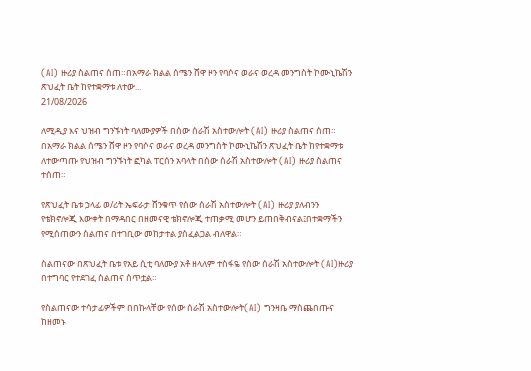(AI) ዙሪያ ስልጠና ሰጠ።በአማራ ክልል ሰሜን ሸዋ ዞን የባሶና ወራና ወረዳ መንግስት ኮሙኒኬሽን ጽህፈት ቤት ከየተቋማቱ ለተው...
21/08/2026

ለሚዲያ እና ህዝብ ግንኙነት ባለሙያዎች በሰው ሰራሽ አስተውሎት (AI) ዙሪያ ስልጠና ሰጠ።
በአማራ ክልል ሰሜን ሸዋ ዞን የባሶና ወራና ወረዳ መንግስት ኮሙኒኬሽን ጽህፈት ቤት ከየተቋማቱ ለተውጣጡ የህዝብ ግንኙነት ፎካል ፐርሰን አባላት በሰው ሰራሽ አስተውሎት (AI) ዙሪያ ስልጠና ተሰጠ።

የጽህፈት ቤቱ ኃላፊ ወ/ሪት ኤፍራታ ሸንቁጥ የሰው ሰራሽ አስተውሎት (AI) ዙሪያ ያለብንን የቴክኖሎጂ እውቀት በማዳበር በዘመናዊ ቴክኖሎጂ ተጠቃሚ መሆን ይጠበቅብናል፤በተቋማችን የሚሰጠውን ስልጠና በተገቢው መከታተል ያስፈልጋል ብለዋል።

ስልጠናው በጽህፈት ቤቱ የአይ ሲቲ ባለሙያ አቶ ዘላለም ተስፋዬ የሰው ሰራሽ አስተውሎት (AI)ዙሪያ በተግባር የተደገፈ ስልጠና ሰጥቷል።

የስልጠናው ተሳታፊዎችም በበኩላቸው የሰው ሰራሽ አስተውሎት(AI) ግንዛቤ ማስጨበጡና ከዘመኑ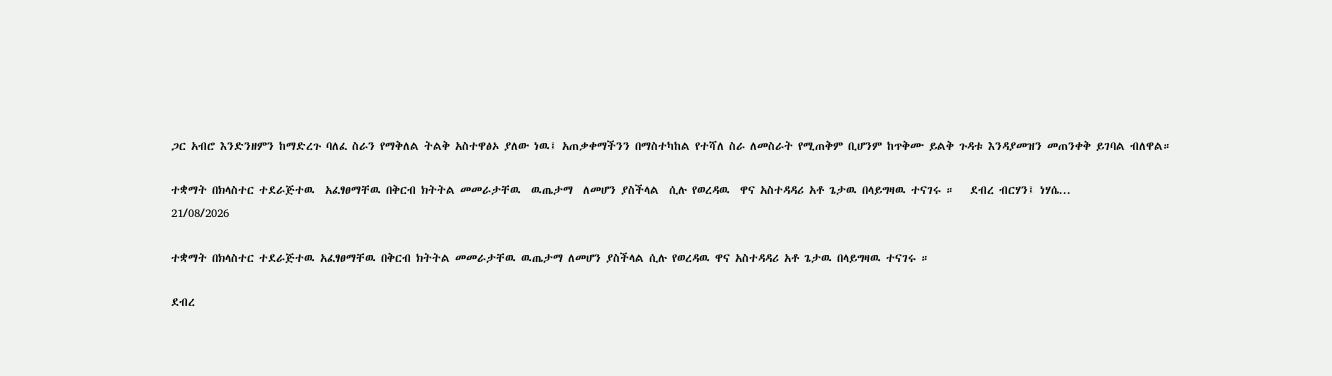ጋር አብሮ እንድንዘምን ከማድረጉ ባለፈ ስራን የማቅለል ትልቅ አስተዋፅኦ ያለው ነዉ፤ አጠቃቀማችንን በማስተካከል የተሻለ ስራ ለመስራት የሚጠቅም ቢሆንም ከጥቅሙ ይልቅ ጉዳቱ እንዳያመዝን መጠንቀቅ ይገባል ብለዋል።

ተቋማት በክላስተር ተደራጅተዉ  አፈፃፀማቸዉ በቅርብ ክትትል መመራታቸዉ  ዉጤታማ  ለመሆን ያስችላል  ሲሉ የወረዳዉ  ዋና አስተዳዳሪ አቶ ጌታዉ በላይግዛዉ ተናገሩ ።   ደብረ ብርሃን፤ ነሃሴ...
21/08/2026

ተቋማት በክላስተር ተደራጅተዉ አፈፃፀማቸዉ በቅርብ ክትትል መመራታቸዉ ዉጤታማ ለመሆን ያስችላል ሲሉ የወረዳዉ ዋና አስተዳዳሪ አቶ ጌታዉ በላይግዛዉ ተናገሩ ።

ደብረ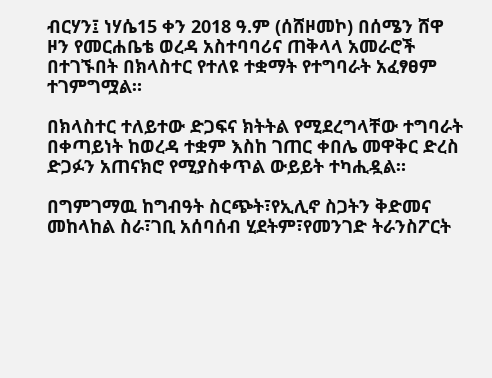ብርሃን፤ ነሃሴ15 ቀን 2018 ዓ.ም (ሰሸዞመኮ) በሰሜን ሸዋ ዞን የመርሐቤቴ ወረዳ አስተባባሪና ጠቅላላ አመራሮች በተገኙበት በክላስተር የተለዩ ተቋማት የተግባራት አፈፃፀም ተገምግሟል።

በክላስተር ተለይተው ድጋፍና ክትትል የሚደረግላቸው ተግባራት በቀጣይነት ከወረዳ ተቋም እስከ ገጠር ቀበሌ መዋቅር ድረስ ድጋፉን አጠናክሮ የሚያስቀጥል ውይይት ተካሒዷል።

በግምገማዉ ከግብዓት ስርጭት፣የኢሊኖ ስጋትን ቅድመና መከላከል ስራ፣ገቢ አሰባሰብ ሂደትም፣የመንገድ ትራንስፖርት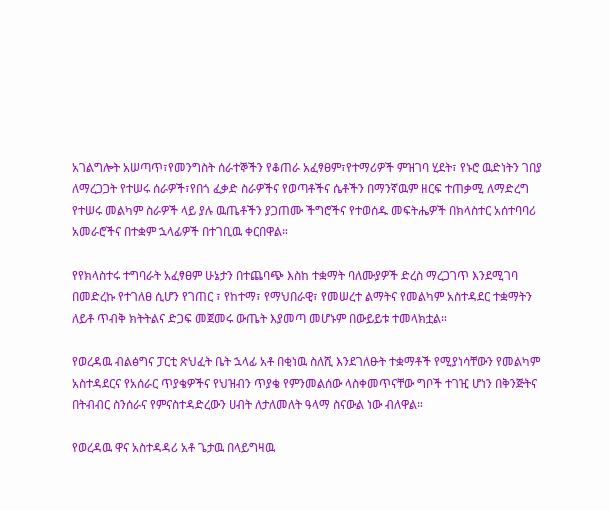አገልግሎት አሠጣጥ፣የመንግስት ሰራተኞችን የቆጠራ አፈፃፀም፣የተማሪዎች ምዝገባ ሂደት፣ የኑሮ ዉድነትን ገበያ ለማረጋጋት የተሠሩ ሰራዎች፣የበጎ ፈቃድ ስራዎችና የወጣቶችና ሴቶችን በማንኛዉም ዘርፍ ተጠቃሚ ለማድረግ የተሠሩ መልካም ስራዎች ላይ ያሉ ዉጤቶችን ያጋጠሙ ችግሮችና የተወሰዱ መፍትሔዎች በክላስተር አሰተባባሪ አመራሮችና በተቋም ኋላፊዎች በተገቢዉ ቀርበዋል።

የየክላስተሩ ተግባራት አፈፃፀም ሁኔታን በተጨባጭ እስከ ተቋማት ባለሙያዎች ድረስ ማረጋገጥ እንደሚገባ በመድረኩ የተገለፀ ሲሆን የገጠር ፣ የከተማ፣ የማህበራዊ፣ የመሠረተ ልማትና የመልካም አስተዳደር ተቋማትን ለይቶ ጥብቅ ክትትልና ድጋፍ መጀመሩ ውጤት እያመጣ መሆኑም በውይይቱ ተመላክቷል።

የወረዳዉ ብልፅግና ፓርቲ ጽህፈት ቤት ኋላፊ አቶ በቂነዉ ስለሺ እንደገለፁት ተቋማቶች የሚያነሳቸውን የመልካም አስተዳደርና የአሰራር ጥያቄዎችና የህዝብን ጥያቄ የምንመልሰው ላስቀመጥናቸው ግቦች ተገዢ ሆነን በቅንጅትና በትብብር ስንሰራና የምናስተዳድረውን ሀብት ለታለመለት ዓላማ ስናውል ነው ብለዋል።

የወረዳዉ ዋና አስተዳዳሪ አቶ ጌታዉ በላይግዛዉ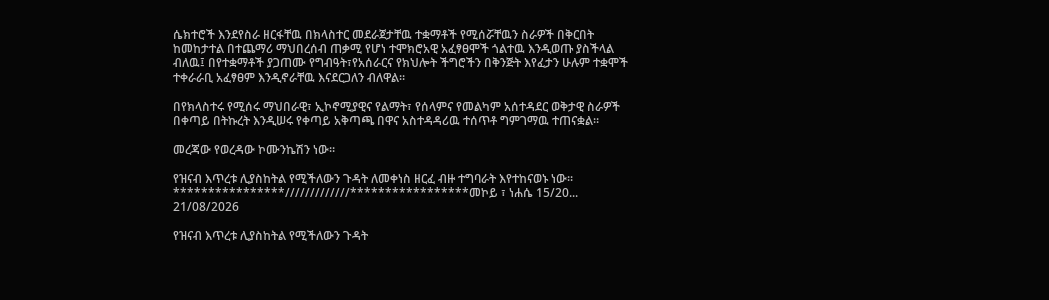ሴክተሮች እንደየስራ ዘርፋቸዉ በክላስተር መደራጀታቸዉ ተቋማቶች የሚሰሯቸዉን ስራዎች በቅርበት ከመከታተል በተጨማሪ ማህበረሰብ ጠቃሚ የሆነ ተሞክሮአዊ አፈፃፀሞች ጎልተዉ እንዲወጡ ያስችላል ብለዉ፤ በየተቋማቶች ያጋጠሙ የግብዓት፣የአሰራርና የክህሎት ችግሮችን በቅንጅት እየፈታን ሁሉም ተቋሞች ተቀራራቢ አፈፃፀም እንዲኖራቸዉ እናደርጋለን ብለዋል።

በየክላስተሩ የሚሰሩ ማህበራዊ፣ ኢኮኖሚያዊና የልማት፣ የሰላምና የመልካም አሰተዳደር ወቅታዊ ስራዎች በቀጣይ በትኩረት እንዲሠሩ የቀጣይ አቅጣጫ በዋና አስተዳዳሪዉ ተሰጥቶ ግምገማዉ ተጠናቋል።

መረጃው የወረዳው ኮሙንኬሽን ነው።

የዝናብ እጥረቱ ሊያስከትል የሚችለውን ጉዳት ለመቀነስ ዘርፈ ብዙ ተግባራት እየተከናወኑ ነው፡፡****************/////////////*****************መኮይ ፣ ነሐሴ 15/20...
21/08/2026

የዝናብ እጥረቱ ሊያስከትል የሚችለውን ጉዳት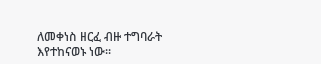ለመቀነስ ዘርፈ ብዙ ተግባራት እየተከናወኑ ነው፡፡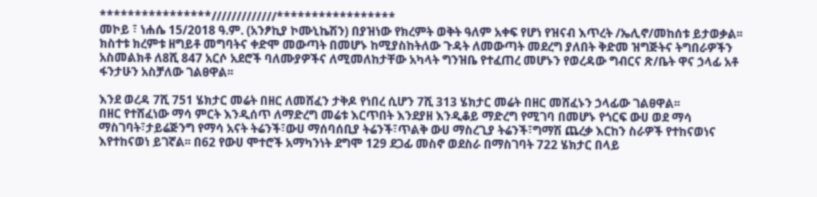****************/////////////*****************
መኮይ ፣ ነሐሴ 15/2018 ዓ.ም. (አንፆኪያ ኮሙኒኬሽን) በያዝነው የክረምት ወቅት ዓለም አቀፍ የሆነ የዝናብ እጥረት /ኤሊኖ/መከሰቱ ይታወቃል፡፡ክስተቱ ክረምቱ ዘግይቶ መግባትና ቀድሞ መውጣት በመሆኑ ከሚያስከትለው ጉዳት ለመውጣት መደረግ ያለበት ቅድመ ዝግጅትና ትግበራዎችን አስመልክቶ ለ8ሺ 847 አርሶ አደሮች ባለሙያዎችና ለሚመለከታቸው አካላት ግንዝቤ የተፈጠረ መሆኑን የወረዳው ግብርና ጽ/ቤት ዋና ኃላፊ አቶ ፋንታሁን አስቻለው ገልፀዋል፡፡

እንደ ወረዳ 7ሺ 751 ሄክታር መሬት በዘር ለመሸፈን ታቅዶ የነበረ ሲሆን 7ሺ 313 ሄክታር መሬት በዘር መሸፈኑን ኃላፊው ገልፀዋል፡፡
በዘር የተሸፈነው ማሳ ምርት እንዲሰጥ ለማድረግ መሬቱ እርጥበት እንደያዘ እንዲቆይ ማድረግ የሚገባ በመሆኑ የጎርፍ ውሀ ወደ ማሳ ማስገባት፣ታይሬጅንግ የማሳ አናት ትሬንች፣ውሀ ማሰባሰቢያ ትሬንች፣ጥልቅ ውሀ ማስረጊያ ትሬንች፣ግማሽ ጨረቃ እርከን ስራዎች የተከናወነና እየተከናወነ ይገኛል፡፡ በ62 የውሀ ሞተሮች አማካንነት ደግሞ 129 ደጋፊ መስኖ ወደስራ በማስገባት 722 ሄክታር በላይ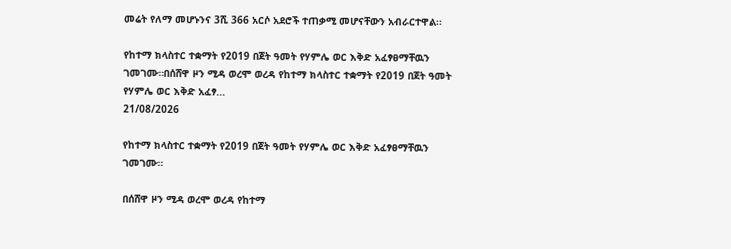መሬት የለማ መሆኑንና 3ሺ 366 አርሶ አደሮች ተጠቃሚ መሆናቸውን አብራርተዋል፡፡

የከተማ ክላስተር ተቋማት የ2019 በጀት ዓመት የሃምሌ ወር እቅድ አፈፃፀማቸዉን ገመገሙ።በሰሸዋ ዞን ሚዳ ወረሞ ወረዳ የከተማ ክላስተር ተቋማት የ2019 በጀት ዓመት የሃምሌ ወር እቅድ አፈፃ...
21/08/2026

የከተማ ክላስተር ተቋማት የ2019 በጀት ዓመት የሃምሌ ወር እቅድ አፈፃፀማቸዉን ገመገሙ።

በሰሸዋ ዞን ሚዳ ወረሞ ወረዳ የከተማ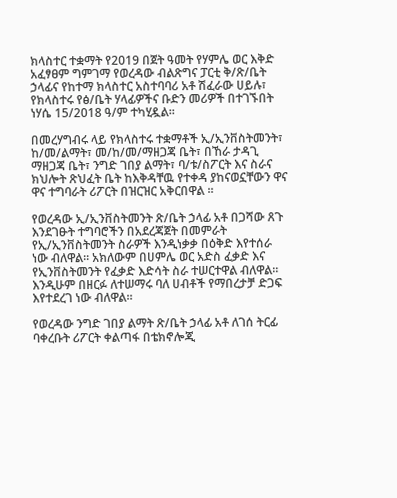ክላስተር ተቋማት የ2019 በጀት ዓመት የሃምሌ ወር እቅድ አፈፃፀም ግምገማ የወረዳው ብልጽግና ፓርቲ ቅ/ጽ/ቤት ኃላፊና የከተማ ክላስተር አስተባባሪ አቶ ሽፈራው ሀይሉ፣ የክላስተሩ የፅ/ቤት ሃላፊዎችና ቡድን መሪዎች በተገኙበት ነሃሴ 15/2018 ዓ/ም ተካሂዷል፡፡

በመረሃግብሩ ላይ የክላስተሩ ተቋማቶች ኢ/ኢንቨስትመንት፣ ከ/መ/ልማት፣ መ/ከ/መ/ማዘጋጃ ቤት፣ በኸራ ታዳጊ ማዘጋጃ ቤት፣ ንግድ ገበያ ልማት፣ ባ/ቱ/ስፖርት እና ስራና ክህሎት ጽህፈት ቤት ከእቅዳቸዉ የተቀዳ ያከናወኗቸውን ዋና ዋና ተግባራት ሪፖርት በዝርዝር አቅርበዋል ፡፡

የወረዳው ኢ/ኢንቨስትመንት ጽ/ቤት ኃላፊ አቶ በጋሻው ጸጉ እንደገፁት ተግባሮችን በአደረጃጀት በመምራት የኢ/ኢንቨስትመንት ስራዎች እንዲነቃቃ በዕቅድ እየተሰራ ነው ብለዋል። አክለውም በሀምሌ ወር አድስ ፈቃድ እና የኢንቨስትመንት የፈቃድ እድሳት ስራ ተሠርተዋል ብለዋል። እንዲሁም በዘርፉ ለተሠማሩ ባለ ሀብቶች የማበረታቻ ድጋፍ እየተደረገ ነው ብለዋል።

የወረዳው ንግድ ገበያ ልማት ጽ/ቤት ኃላፊ አቶ ለገሰ ትርፊ ባቀረቡት ሪፖርት ቀልጣፋ በቴክኖሎጂ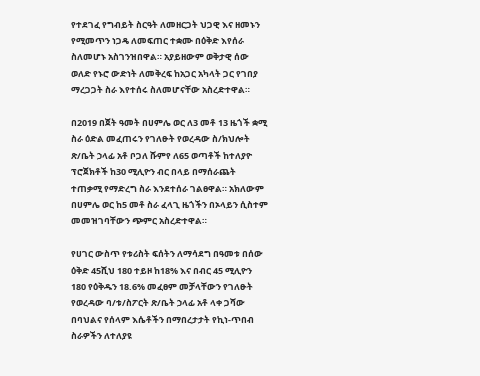የተደገፈ የግብይት ስርዓት ለመዘርጋት ህጋዊ እና ዘመኑን የሚመጥን ነጋዴ ለመፍጠር ተቋሙ በዕቅድ እየሰራ ስለመሆኑ አስገንዝበዋል። አያይዘውም ወቅታዊ ሰው ወለድ የኑሮ ውድነት ለመቅረፍ ከአጋር አካላት ጋር የገበያ ማረጋጋት ስራ እየተሰሩ ስለመሆናቸው አስረድተዋል።

በ2019 በጀት ዓመት በሀምሌ ወር ለ3 መቶ 13 ዜጎች ቋሚ ስራ ዕድል መፈጠሩን የገለፁት የወረዳው ስ/ክህሎት ጽ/ቤት ኃላፊ አቶ ቦጋለ ሹምየ ለ65 ወጣቶች ከተለያዮ ፕሮጀክቶች ከ30 ሚሊዮን ብር በላይ በማሰራጨት ተጠቃሚ የማድረግ ስራ እንደተሰራ ገልፀዋል። አክለውም በሀምሌ ወር ከ5 መቶ ስራ ፈላጊ ዜጎችን በኦላይን ሲስተም መመዝገባቸውን ጭምር አስረድተዋል።

የሀገር ውስጥ የቱሪስት ፍሰትን ለማሳደግ በዓመቱ በሰው ዕቅድ 45ሺህ 180 ተይዞ ከ18% እና በብር 45 ሚሊዮን 180 የዕቅዱን 18.6% መፈፀም መቻላቸውን የገለፁት የወረዳው ባ/ቱ/ስፖርት ጽ/ቤት ኃላፊ አቶ ላቀ ጋሻው በባህልና የሰላም እሴቶችን በማበረታታት የኪነ-ጥበብ ስራዎችን ለተለያዩ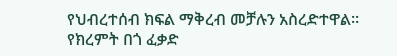የህብረተሰብ ክፍል ማቅረብ መቻሉን አስረድተዋል። የክረምት በጎ ፈቃድ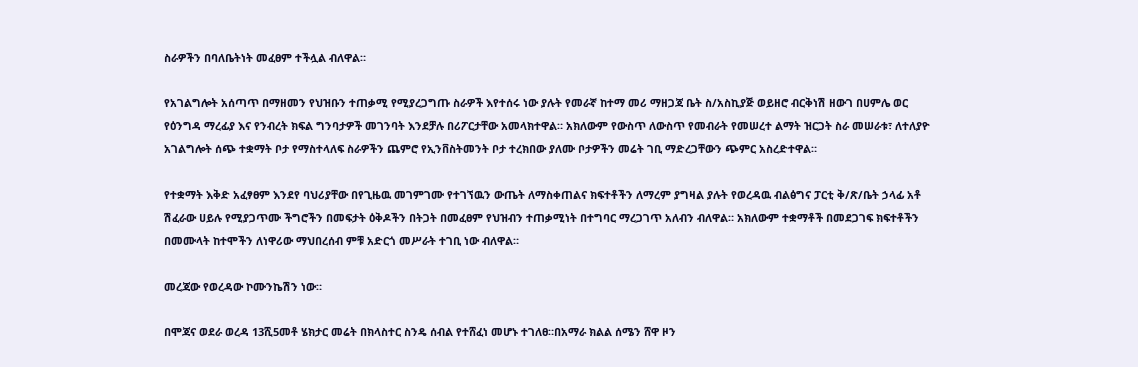ስራዎችን በባለቤትነት መፈፀም ተችሏል ብለዋል።

የአገልግሎት አሰጣጥ በማዘመን የህዝቡን ተጠቃሚ የሚያረጋግጡ ስራዎች እየተሰሩ ነው ያሉት የመራኛ ከተማ መሪ ማዘጋጃ ቤት ስ/አስኪያጅ ወይዘሮ ብርቅነሽ ዘውገ በሀምሌ ወር የዕንግዳ ማረፊያ እና የንብረት ክፍል ግንባታዎች መገንባት እንደቻሉ በሪፖርታቸው አመላክተዋል። አክለውም የውስጥ ለውስጥ የመብራት የመሠረተ ልማት ዝርጋት ስራ መሠራቱ፣ ለተለያዮ አገልግሎት ሰጭ ተቋማት ቦታ የማስተላለፍ ስራዎችን ጨምሮ የኢንቨስትመንት ቦታ ተረክበው ያለሙ ቦታዎችን መሬት ገቢ ማድረጋቸውን ጭምር አስረድተዋል።

የተቋማት እቅድ አፈፃፀም እንደየ ባህሪያቸው በየጊዜዉ መገምገሙ የተገኘዉን ውጤት ለማስቀጠልና ክፍተቶችን ለማረም ያግዛል ያሉት የወረዳዉ ብልፅግና ፓርቲ ቅ/ጽ/ቤት ኃላፊ አቶ ሽፈራው ሀይሉ የሚያጋጥሙ ችግሮችን በመፍታት ዕቅዶችን በትጋት በመፈፀም የህዝብን ተጠቃሚነት በተግባር ማረጋገጥ አለብን ብለዋል። አክለውም ተቋማቶች በመደጋገፍ ክፍተቶችን በመሙላት ከተሞችን ለነዋሪው ማህበረሰብ ምቹ አድርጎ መሥራት ተገቢ ነው ብለዋል።

መረጃው የወረዳው ኮሙንኬሽን ነው።

በሞጃና ወደራ ወረዳ 13ሺ5መቶ ሄክታር መሬት በክላስተር ስንዴ ሰብል የተሸፈነ መሆኑ ተገለፀ።በአማራ ክልል ሰሜን ሸዋ ዞን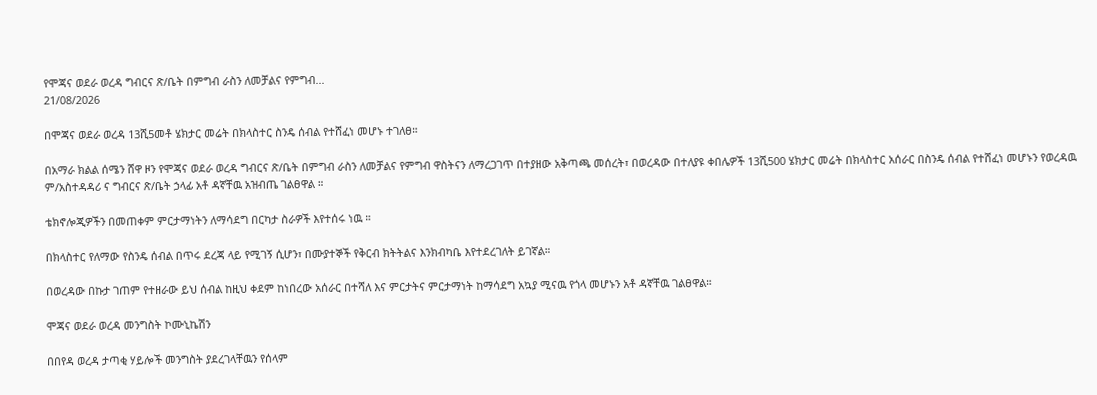የሞጃና ወደራ ወረዳ ግብርና ጽ/ቤት በምግብ ራስን ለመቻልና የምግብ...
21/08/2026

በሞጃና ወደራ ወረዳ 13ሺ5መቶ ሄክታር መሬት በክላስተር ስንዴ ሰብል የተሸፈነ መሆኑ ተገለፀ።

በአማራ ክልል ሰሜን ሸዋ ዞን የሞጃና ወደራ ወረዳ ግብርና ጽ/ቤት በምግብ ራስን ለመቻልና የምግብ ዋስትናን ለማረጋገጥ በተያዘው አቅጣጫ መሰረት፣ በወረዳው በተለያዩ ቀበሌዎች 13ሺ500 ሄክታር መሬት በክላስተር አሰራር በስንዴ ሰብል የተሸፈነ መሆኑን የወረዳዉ ም/አስተዳዳሪ ና ግብርና ጽ/ቤት ኃላፊ አቶ ዳኛቸዉ አዝብጤ ገልፀዋል ።

ቴክኖሎጂዎችን በመጠቀም ምርታማነትን ለማሳደግ በርካታ ስራዎች እየተሰሩ ነዉ ።

በክላስተር የለማው የስንዴ ሰብል በጥሩ ደረጃ ላይ የሚገኝ ሲሆን፣ በሙያተኞች የቅርብ ክትትልና እንክብካቤ እየተደረገለት ይገኛል።

በወረዳው በኩታ ገጠም የተዘራው ይህ ሰብል ከዚህ ቀደም ከነበረው አሰራር በተሻለ እና ምርታትና ምርታማነት ከማሳደግ አኳያ ሚናዉ የጎላ መሆኑን አቶ ዳኛቸዉ ገልፀዋል።

ሞጃና ወደራ ወረዳ መንግስት ኮሙኒኬሽን

በበየዳ ወረዳ ታጣቂ ሃይሎች መንግስት ያደረገላቸዉን የሰላም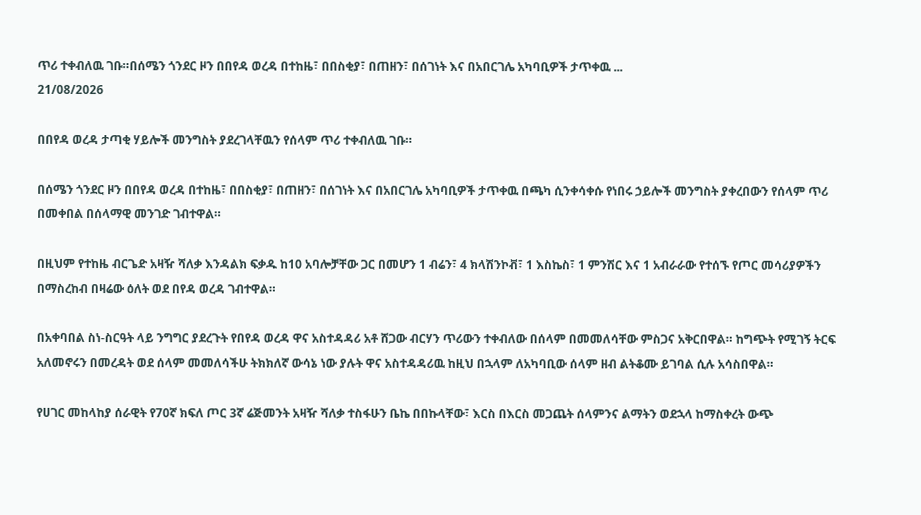ጥሪ ተቀብለዉ ገቡ።በሰሜን ጎንደር ዞን በበየዳ ወረዳ በተከዜ፣ በበስቂያ፣ በጠዘን፣ በሰገነት እና በአበርገሌ አካባቢዎች ታጥቀዉ ...
21/08/2026

በበየዳ ወረዳ ታጣቂ ሃይሎች መንግስት ያደረገላቸዉን የሰላም ጥሪ ተቀብለዉ ገቡ።

በሰሜን ጎንደር ዞን በበየዳ ወረዳ በተከዜ፣ በበስቂያ፣ በጠዘን፣ በሰገነት እና በአበርገሌ አካባቢዎች ታጥቀዉ በጫካ ሲንቀሳቀሱ የነበሩ ኃይሎች መንግስት ያቀረበውን የሰላም ጥሪ በመቀበል በሰላማዊ መንገድ ገብተዋል።

በዚህም የተከዜ ብርጌድ አዛዥ ሻለቃ እንዳልክ ፍቃዱ ከ10 አባሎቻቸው ጋር በመሆን 1 ብሬን፣ 4 ክላሽንኮቭ፣ 1 እስኬስ፣ 1 ምንሽር እና 1 አብራራው የተሰኙ የጦር መሳሪያዎችን በማስረከብ በዛሬው ዕለት ወደ በየዳ ወረዳ ገብተዋል።

በአቀባበል ስነ-ስርዓት ላይ ንግግር ያደረጉት የበየዳ ወረዳ ዋና አስተዳዳሪ አቶ ሸጋው ብርሃን ጥሪውን ተቀብለው በሰላም በመመለሳቸው ምስጋና አቅርበዋል። ከግጭት የሚገኝ ትርፍ አለመኖሩን በመረዳት ወደ ሰላም መመለሳችሁ ትክክለኛ ውሳኔ ነው ያሉት ዋና አስተዳዳሪዉ ከዚህ በኋላም ለአካባቢው ሰላም ዘብ ልትቆሙ ይገባል ሲሉ አሳስበዋል።

የሀገር መከላከያ ሰራዊት የ70ኛ ክፍለ ጦር 3ኛ ሬጅመንት አዛዥ ሻለቃ ተስፋሁን ቤኬ በበኩላቸው፣ እርስ በእርስ መጋጨት ሰላምንና ልማትን ወደኋላ ከማስቀረት ውጭ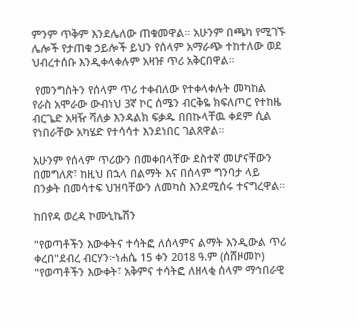ምንም ጥቅም እንደሌለው ጠቁመዋል። አሁንም በጫካ የሚገኙ ሌሎች የታጠቁ ኃይሎች ይህን የሰላም አማራጭ ተከተለው ወደ ህብረተሰቡ እንዲቀላቀሉም አዛዡ ጥሪ አቅርበዋል።

 የመንግስትን የሰላም ጥሪ ተቀብለው የተቀላቀሉት መካከል የራስ አሞራው ውብነህ 3ኛ ኮር ሰሜን ብርቅዬ ክፍለጦር የተከዜ ብርጌድ አዛዥ ሻለቃ እንዳልክ ፍቃዱ በበኩላቸዉ ቀደም ሲል የነበራቸው አካሄድ የተሳሳተ እንደነበር ገልጸዋል።

አሁንም የሰላም ጥሪውን በመቀበላቸው ደስተኛ መሆናቸውን በመግለጽ፣ ከዚህ በኋላ በልማት እና በሰላም ግንባታ ላይ በንቃት በመሳተፍ ህዝባቸውን ለመካስ እንደሚሰሩ ተናግረዋል።

ከበየዳ ወረዳ ኮሙኒኬሽን

"የወጣቶችን እውቀትና ተሳትፎ ለሰላምና ልማት እንዲውል ጥሪ ቀረበ"ደብረ ብርሃን፦ነሐሴ 15 ቀን 2018 ዓ.ም (ሰሸዞመኮ) "የወጣቶችን እውቀት፣ አቅምና ተሳትፎ ለዘላቂ ሰላም ማኅበራዊ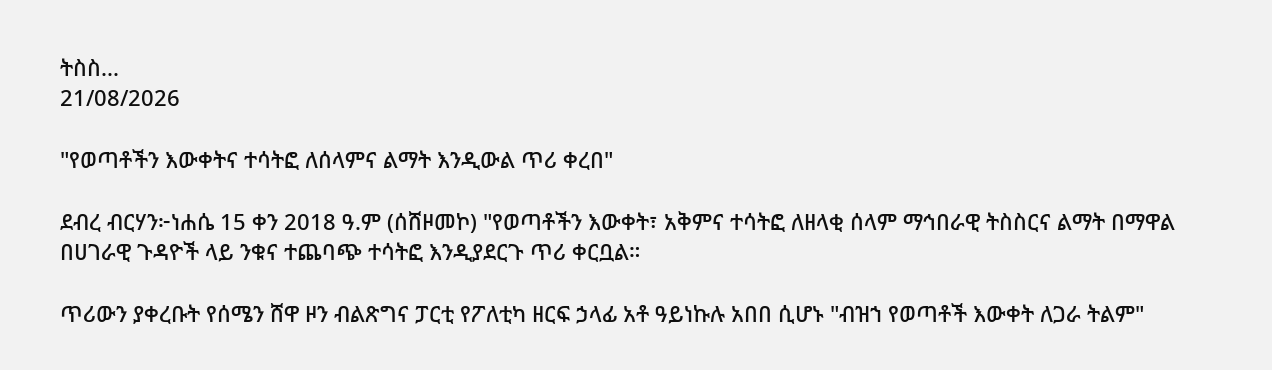ትስስ...
21/08/2026

"የወጣቶችን እውቀትና ተሳትፎ ለሰላምና ልማት እንዲውል ጥሪ ቀረበ"

ደብረ ብርሃን፦ነሐሴ 15 ቀን 2018 ዓ.ም (ሰሸዞመኮ) "የወጣቶችን እውቀት፣ አቅምና ተሳትፎ ለዘላቂ ሰላም ማኅበራዊ ትስስርና ልማት በማዋል በሀገራዊ ጉዳዮች ላይ ንቁና ተጨባጭ ተሳትፎ እንዲያደርጉ ጥሪ ቀርቧል።

ጥሪውን ያቀረቡት የሰሜን ሸዋ ዞን ብልጽግና ፓርቲ የፖለቲካ ዘርፍ ኃላፊ አቶ ዓይነኩሉ አበበ ሲሆኑ "ብዝኀ የወጣቶች እውቀት ለጋራ ትልም"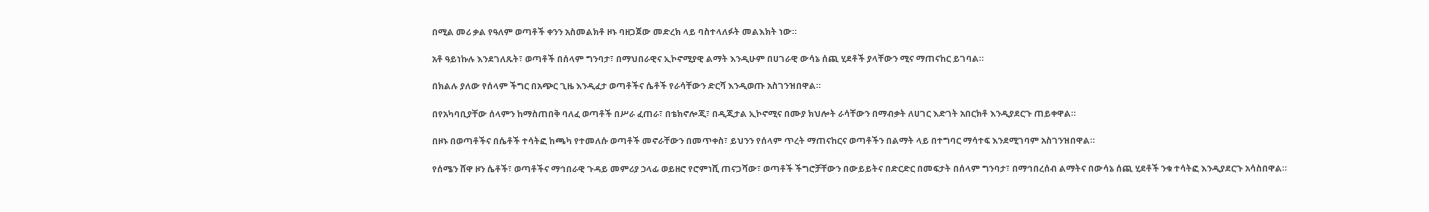በሚል መሪ ቃል የዓለም ወጣቶች ቀንን አስመልክቶ ዞኑ ባዘጋጀው መድረክ ላይ ባስተላለፉት መልእክት ነው።

አቶ ዓይነኩሉ እንደገለጹት፣ ወጣቶች በሰላም ግንባታ፣ በማህበራዊና ኢኮኖሚያዊ ልማት እንዲሁም በሀገራዊ ውሳኔ ሰጪ ሂደቶች ያላቸውን ሚና ማጠናከር ይገባል።

በክልሉ ያለው የሰላም ችግር በአጭር ጊዜ እንዲፈታ ወጣቶችና ሴቶች የራሳቸውን ድርሻ እንዲወጡ አስገንዝበዋል።

በየአካባቢያቸው ሰላምን ከማስጠበቅ ባለፈ ወጣቶች በሥራ ፈጠራ፣ በቴክኖሎጂ፣ በዲጂታል ኢኮኖሚና በሙያ ክህሎት ራሳቸውን በማብቃት ለሀገር እድገት አበርክቶ እንዲያደርጉ ጠይቀዋል።

በዞኑ በወጣቶችና በሴቶች ተሳትፎ ከጫካ የተመለሱ ወጣቶች መኖራቸውን በመጥቀስ፣ ይህንን የሰላም ጥረት ማጠናከርና ወጣቶችን በልማት ላይ በተግባር ማሳተፍ እንደሚገባም አስገንዝበዋል።

የሰሜን ሸዋ ዞን ሴቶች፣ ወጣቶችና ማኅበራዊ ጉዳይ መምሪያ ኃላፊ ወይዘሮ የሮምነሺ ጠናጋሻው፣ ወጣቶች ችግሮቻቸውን በውይይትና በድርድር በመፍታት በሰላም ግንባታ፣ በማኅበረሰብ ልማትና በውሳኔ ሰጪ ሂደቶች ንቁ ተሳትፎ እንዲያደርጉ አሳስበዋል።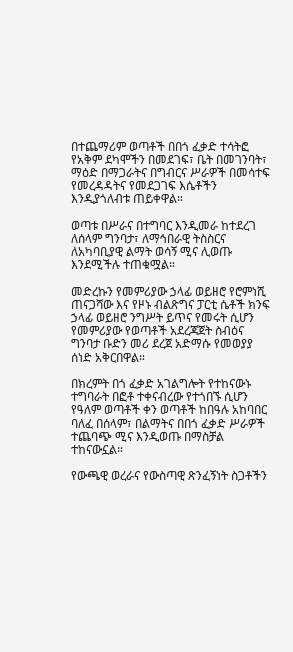በተጨማሪም ወጣቶች በበጎ ፈቃድ ተሳትፎ የአቅም ደካሞችን በመደገፍ፣ ቤት በመገንባት፣ ማዕድ በማጋራትና በግብርና ሥራዎች በመሳተፍ የመረዳዳትና የመደጋገፍ እሴቶችን እንዲያጎለብቱ ጠይቀዋል።

ወጣቱ በሥራና በተግባር እንዲመራ ከተደረገ ለሰላም ግንባታ፣ ለማኅበራዊ ትስስርና ለአካባቢያዊ ልማት ወሳኝ ሚና ሊወጡ እንደሚችሉ ተጠቁሟል።

መድረኩን የመምሪያው ኃላፊ ወይዘሮ የሮምነሺ ጠናጋሻው እና የዞኑ ብልጽግና ፓርቲ ሴቶች ክንፍ ኃላፊ ወይዘሮ ንግሥት ይጥና የመሩት ሲሆን የመምሪያው የወጣቶች አደረጃጀት ስብዕና ግንባታ ቡድን መሪ ደረጀ አድማሱ የመወያያ ሰነድ አቅርበዋል።

በክረምት በጎ ፈቃድ አገልግሎት የተከናውኑ ተግባራት በፎቶ ተቀናብረው የተጎበኙ ሲሆን የዓለም ወጣቶች ቀን ወጣቶች ከበዓሉ አከባበር ባለፈ በሰላም፣ በልማትና በበጎ ፈቃድ ሥራዎች ተጨባጭ ሚና እንዲወጡ በማስቻል ተከናውኗል።

የውጫዊ ወረራና የውስጣዊ ጽንፈኝነት ስጋቶችን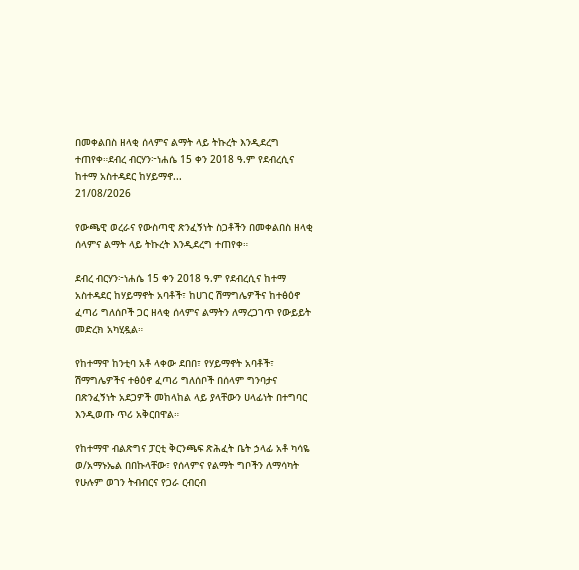በመቀልበስ ዘላቂ ሰላምና ልማት ላይ ትኩረት እንዲደረግ ተጠየቀ።ደብረ ብርሃን፦ነሐሴ 15 ቀን 2018 ዓ.ም የደብረሲና ከተማ አስተዳደር ከሃይማኖ...
21/08/2026

የውጫዊ ወረራና የውስጣዊ ጽንፈኝነት ስጋቶችን በመቀልበስ ዘላቂ ሰላምና ልማት ላይ ትኩረት እንዲደረግ ተጠየቀ።

ደብረ ብርሃን፦ነሐሴ 15 ቀን 2018 ዓ.ም የደብረሲና ከተማ አስተዳደር ከሃይማኖት አባቶች፣ ከሀገር ሽማግሌዎችና ከተፅዕኖ ፈጣሪ ግለሰቦች ጋር ዘላቂ ሰላምና ልማትን ለማረጋገጥ የውይይት መድረክ አካሂዷል።

የከተማዋ ከንቲባ አቶ ላቀው ደበበ፣ የሃይማኖት አባቶች፣ ሽማግሌዎችና ተፅዕኖ ፈጣሪ ግለሰቦች በሰላም ግንባታና በጽንፈኝነት አደጋዎች መከላከል ላይ ያላቸውን ሀላፊነት በተግባር እንዲወጡ ጥሪ አቅርበዋል።

የከተማዋ ብልጽግና ፓርቲ ቅርንጫፍ ጽሕፈት ቤት ኃላፊ አቶ ካሳዬ ወ/አማኑኤል በበኩላቸው፣ የሰላምና የልማት ግቦችን ለማሳካት የሁሉም ወገን ትብብርና የጋራ ርብርብ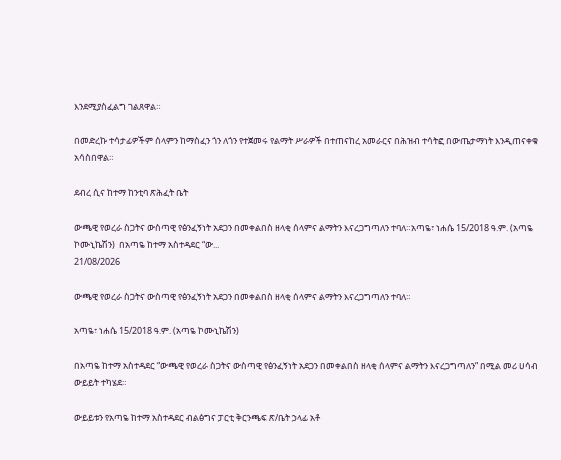እንደሚያስፈልግ ገልጸዋል።

በመድረኩ ተሳታፊዎችም ሰላምን ከማስፈን ጎን ለጎን የተጀመሩ የልማት ሥራዎች በተጠናከረ አመራርና በሕዝብ ተሳትፎ በውጤታማነት እንዲጠናቀቁ አሳስበዋል።

ደብረ ሲና ከተማ ከንቲባ ጽሕፈት ቤት

ውጫዊ የወረራ ስጋትና ውስጣዊ የፅንፈኝነት አደጋን በመቀልበስ ዘላቂ ሰላምና ልማትን እናረጋግጣለን ተባለ።አጣዬ፣ ነሐሴ 15/2018 ዓ.ም. (አጣዬ ኮሙኒኬሽን)  በአጣዬ ከተማ አስተዳደር “ው...
21/08/2026

ውጫዊ የወረራ ስጋትና ውስጣዊ የፅንፈኝነት አደጋን በመቀልበስ ዘላቂ ሰላምና ልማትን እናረጋግጣለን ተባለ።

አጣዬ፣ ነሐሴ 15/2018 ዓ.ም. (አጣዬ ኮሙኒኬሽን)

በአጣዬ ከተማ አስተዳደር “ውጫዊ የወረራ ስጋትና ውስጣዊ የፅንፈኝነት አደጋን በመቀልበስ ዘላቂ ሰላምና ልማትን እናረጋግጣለን” በሚል መሪ ሀሳብ ውይይት ተካሄደ።

ውይይቱን የአጣዬ ከተማ አስተዳደር ብልፅግና ፓርቲ ቅርንጫፍ ጽ/ቤት ኃላፊ አቶ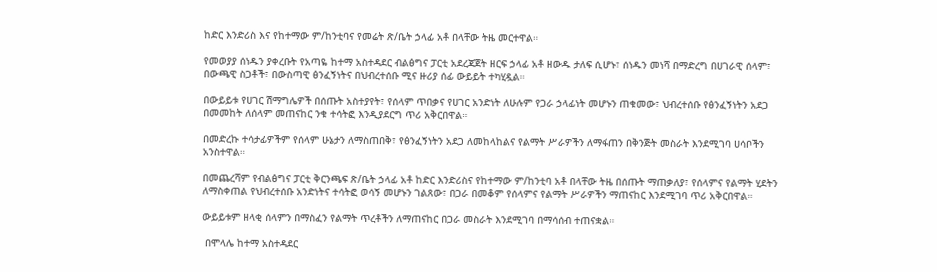ከድር እንድሪስ እና የከተማው ም/ከንቲባና የመሬት ጽ/ቤት ኃላፊ አቶ በላቸው ትዜ መርተዋል።

የመወያያ ሰነዱን ያቀረቡት የአጣዬ ከተማ አስተዳደር ብልፅግና ፓርቲ አደረጃጀት ዘርፍ ኃላፊ አቶ ዘውዱ ታለፍ ሲሆኑ፣ ሰነዱን መነሻ በማድረግ በሀገራዊ ሰላም፣ በውጫዊ ስጋቶች፣ በውስጣዊ ፅንፈኝነትና በህብረተሰቡ ሚና ዙሪያ ሰፊ ውይይት ተካሂዷል።

በውይይቱ የሀገር ሽማግሌዎች በሰጡት አስተያየት፣ የሰላም ጥበቃና የሀገር አንድነት ለሁሉም የጋራ ኃላፊነት መሆኑን ጠቁመው፣ ህብረተሰቡ የፅንፈኝነትን አደጋ በመመከት ለሰላም መጠናከር ንቁ ተሳትፎ እንዲያደርግ ጥሪ አቅርበዋል።

በመድረኩ ተሳታፊዎችም የሰላም ሁኔታን ለማስጠበቅ፣ የፅንፈኝነትን አደጋ ለመከላከልና የልማት ሥራዎችን ለማፋጠን በቅንጅት መስራት እንደሚገባ ሀሳቦችን አንስተዋል።

በመጨረሻም የብልፅግና ፓርቲ ቅርንጫፍ ጽ/ቤት ኃላፊ አቶ ከድር እንድሪስና የከተማው ም/ከንቲባ አቶ በላቸው ትዜ በሰጡት ማጠቃለያ፣ የሰላምና የልማት ሂደትን ለማስቀጠል የህብረተሰቡ አንድነትና ተሳትፎ ወሳኝ መሆኑን ገልጸው፣ በጋራ በመቆም የሰላምና የልማት ሥራዎችን ማጠናከር እንደሚገባ ጥሪ አቅርበዋል።

ውይይቱም ዘላቂ ሰላምን በማስፈን የልማት ጥረቶችን ለማጠናከር በጋራ መስራት እንደሚገባ በማሳሰብ ተጠናቋል።

 በሞላሌ ከተማ አስተዳደር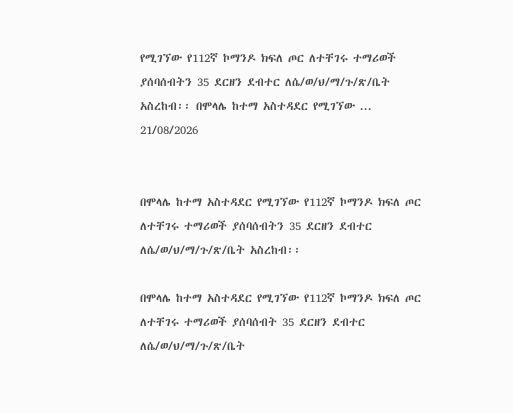የሚገኘው የ112ኛ ኮማንዶ ክፍለ ጦር ለተቸገሩ ተማሪወች ያሰባሰብትን 35 ደርዘን ደብተር ለሴ/ወ/ህ/ማ/ጉ/ጽ/ቤት አስረከብ፡፡ በሞላሌ ከተማ አስተዳደር የሚገኘው ...
21/08/2026


በሞላሌ ከተማ አስተዳደር የሚገኘው የ112ኛ ኮማንዶ ክፍለ ጦር ለተቸገሩ ተማሪወች ያሰባሰብትን 35 ደርዘን ደብተር ለሴ/ወ/ህ/ማ/ጉ/ጽ/ቤት አስረከብ፡፡

በሞላሌ ከተማ አስተዳደር የሚገኘው የ112ኛ ኮማንዶ ክፍለ ጦር ለተቸገሩ ተማሪወች ያሰባሰብት 35 ደርዘን ደብተር ለሴ/ወ/ህ/ማ/ጉ/ጽ/ቤት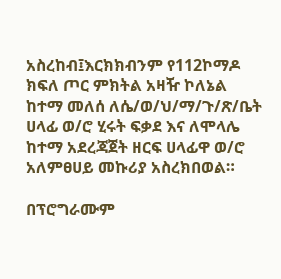አስረከብ፤እርክክብንም የ112ኮማዶ ክፍለ ጦር ምክትል አዛዥ ኮለኔል ከተማ መለሰ ለሴ/ወ/ህ/ማ/ጉ/ጽ/ቤት ሀላፊ ወ/ሮ ሂሩት ፍቃደ እና ለሞላሌ ከተማ አደረጃጀት ዘርፍ ሀላፊዋ ወ/ሮ አለምፀሀይ መኩሪያ አስረክበወል።

በፕሮግራሙም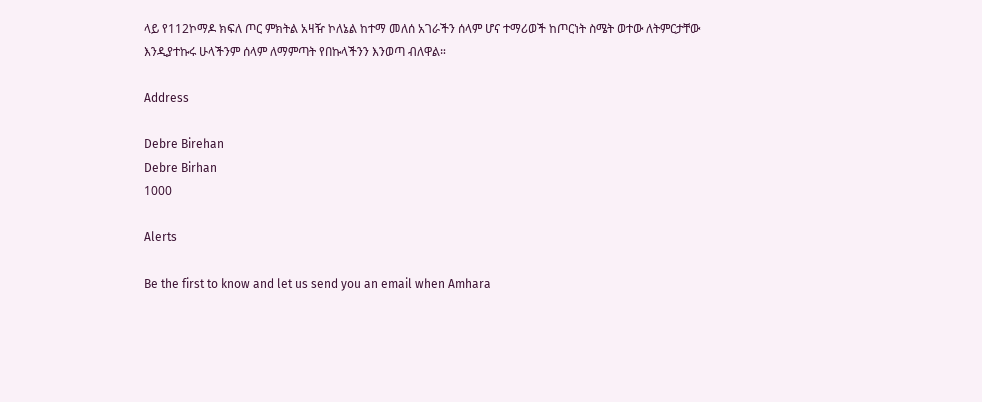ላይ የ112ኮማዶ ክፍለ ጦር ምክትል አዛዥ ኮለኔል ከተማ መለሰ አገራችን ሰላም ሆና ተማሪወች ከጦርነት ስሜት ወተው ለትምርታቸው እንዲያተኩሩ ሁላችንም ሰላም ለማምጣት የበኩላችንን እንወጣ ብለዋል።

Address

Debre Birehan
Debre Birhan
1000

Alerts

Be the first to know and let us send you an email when Amhara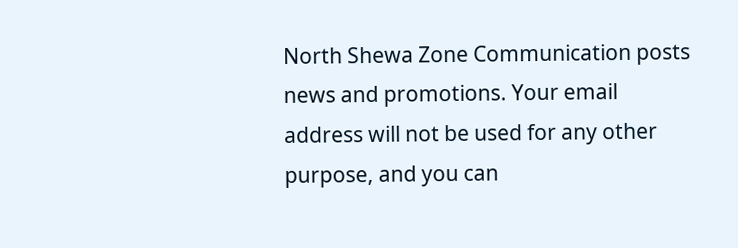North Shewa Zone Communication posts news and promotions. Your email address will not be used for any other purpose, and you can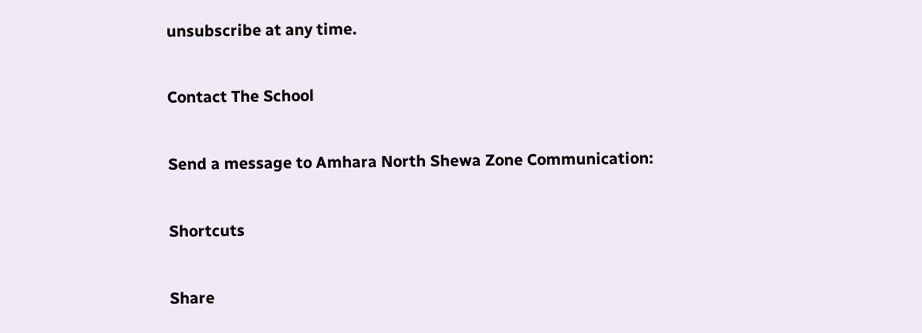unsubscribe at any time.

Contact The School

Send a message to Amhara North Shewa Zone Communication:

Shortcuts

Share